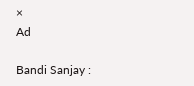×
Ad

Bandi Sanjay :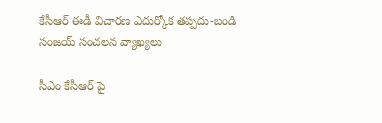కేసీఆర్ ఈడీ విచారణ ఎదుర్కోక తప్పదు-బండి సంజయ్ సంచలన వ్యాఖ్యలు

సీఎం కేసీఆర్ పై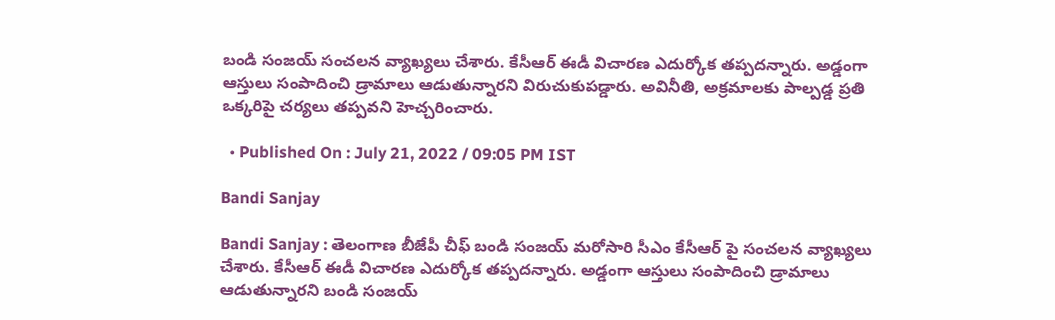బండి సంజయ్ సంచలన వ్యాఖ్యలు చేశారు. కేసీఆర్ ఈడీ విచారణ ఎదుర్కోక తప్పదన్నారు. అడ్డంగా ఆస్తులు సంపాదించి డ్రామాలు ఆడుతున్నారని విరుచుకుపడ్డారు. అవినీతి, అక్రమాలకు పాల్పడ్డ ప్రతి ఒక్కరిపై చర్యలు తప్పవని హెచ్చరించారు.

  • Published On : July 21, 2022 / 09:05 PM IST

Bandi Sanjay

Bandi Sanjay : తెలంగాణ బీజేపీ చీఫ్ బండి సంజయ్ మరోసారి సీఎం కేసీఆర్ పై సంచలన వ్యాఖ్యలు చేశారు. కేసీఆర్ ఈడీ విచారణ ఎదుర్కోక తప్పదన్నారు. అడ్డంగా ఆస్తులు సంపాదించి డ్రామాలు ఆడుతున్నారని బండి సంజయ్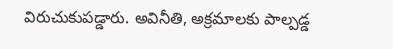విరుచుకుపడ్డారు. అవినీతి, అక్రమాలకు పాల్పడ్డ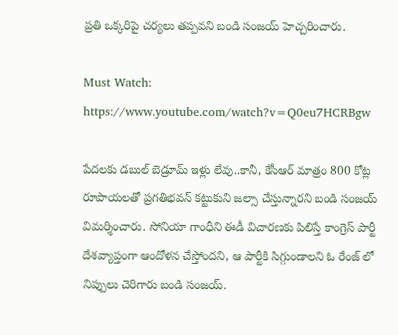ప్రతి ఒక్కరిపై చర్యలు తప్పవని బండి సంజయ్ హెచ్చరించారు.

Must Watch: https://www.youtube.com/watch?v=Q0eu7HCRBgw

పేదలకు డబుల్ బెడ్రూమ్ ఇళ్లు లేవు..కానీ, కేసీఆర్ మాత్రం 800 కోట్ల రూపాయలతో ప్రగతిభవన్ కట్టుకుని జల్సా చేస్తున్నారని బండి సంజయ్ విమర్శించారు. సోనియా గాంధీని ఈడీ విచారణకు పిలిస్తే కాంగ్రెస్ పార్టీ దేశవ్యాప్తంగా ఆందోళన చేస్తోందని, ఆ పార్టీకి సిగ్గుండాలని ఓ రేంజ్ లో నిప్పులు చెరిగారు బండి సంజయ్.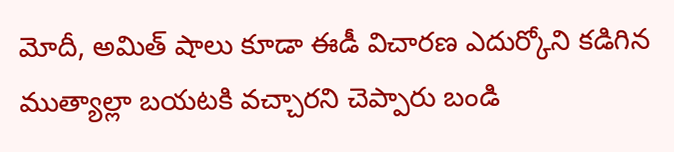మోదీ, అమిత్ షాలు కూడా ఈడీ విచారణ ఎదుర్కోని కడిగిన ముత్యాల్లా బయటకి వచ్చారని చెప్పారు బండి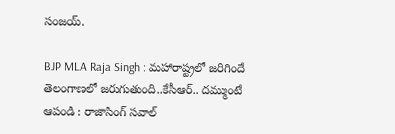సంజయ్.

BJP MLA Raja Singh : మహారాష్ట్రలో జరిగిందే తెలంగాణలో జరుగుతుంది..కేసీఆర్.. దమ్ముంటే ఆపండి : రాజాసింగ్ సవాల్